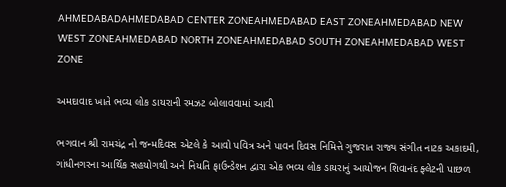AHMEDABADAHMEDABAD CENTER ZONEAHMEDABAD EAST ZONEAHMEDABAD NEW WEST ZONEAHMEDABAD NORTH ZONEAHMEDABAD SOUTH ZONEAHMEDABAD WEST ZONE

અમદાવાદ ખાતે ભવ્ય લોક ડાયરાની રમઝટ બોલાવવામાં આવી

ભગવાન શ્રી રામચંદ્ર નો જન્મદિવસ એટલે કે આવો પવિત્ર અને પાવન દિવસ નિમિત્તે ગુજરાત રાજ્ય સંગીત નાટક અકાદમી, ગાંધીનગરના આર્થિક સહયોગથી અને નિયતિ ફાઉન્ડેશન દ્વારા એક ભવ્ય લોક ડાયરાનું આયોજન શિવાનંદ ફ્લેટની પાછળ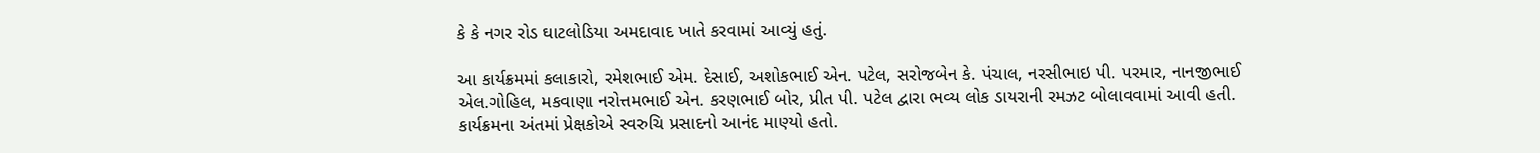કે કે નગર રોડ ઘાટલોડિયા અમદાવાદ ખાતે કરવામાં આવ્યું હતું.

આ કાર્યક્રમમાં કલાકારો, રમેશભાઈ એમ. દેસાઈ, અશોકભાઈ એન. પટેલ, સરોજબેન કે. પંચાલ, નરસીભાઇ પી. પરમાર, નાનજીભાઈ એલ.ગોહિલ, મકવાણા નરોત્તમભાઈ એન. કરણભાઈ બોર, પ્રીત પી. પટેલ દ્વારા ભવ્ય લોક ડાયરાની રમઝટ બોલાવવામાં આવી હતી. કાર્યક્રમના અંતમાં પ્રેક્ષકોએ સ્વરુચિ પ્રસાદનો આનંદ માણ્યો હતો.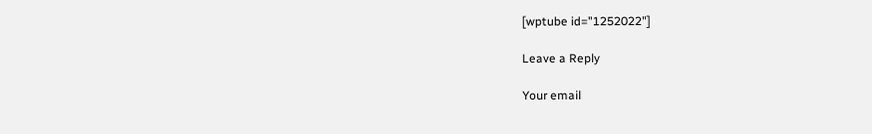[wptube id="1252022"]

Leave a Reply

Your email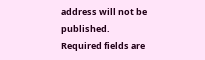address will not be published. Required fields are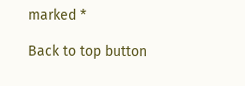marked *

Back to top button